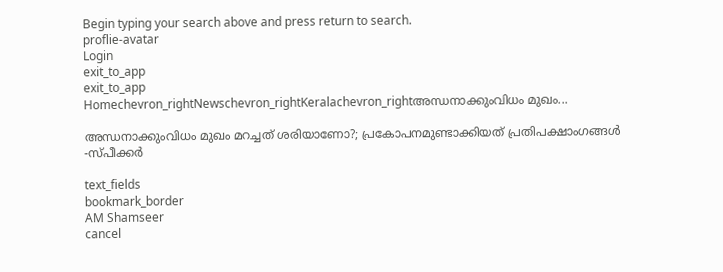Begin typing your search above and press return to search.
proflie-avatar
Login
exit_to_app
exit_to_app
Homechevron_rightNewschevron_rightKeralachevron_rightഅന്ധനാക്കുംവിധം മുഖം...

അന്ധനാക്കുംവിധം മുഖം മറച്ചത് ശരിയാണോ?; പ്രകോപനമുണ്ടാക്കിയത് പ്രതിപക്ഷാംഗങ്ങൾ -സ്പീക്കർ

text_fields
bookmark_border
AM Shamseer
cancel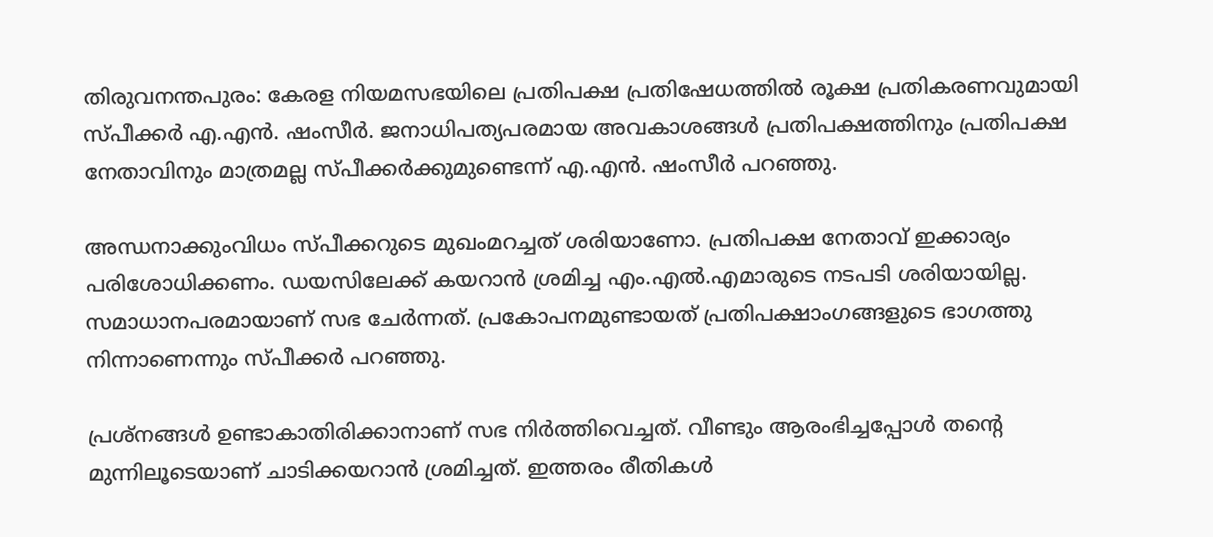തിരുവനന്തപുരം: കേരള നിയമസഭയിലെ പ്രതിപക്ഷ പ്രതിഷേധത്തിൽ രൂക്ഷ പ്രതികരണവുമായി സ്പീക്കർ എ.എൻ. ഷംസീർ. ജനാധിപത്യപരമായ അവകാശങ്ങൾ പ്രതിപക്ഷത്തിനും പ്രതിപക്ഷ നേതാവിനും മാത്രമല്ല സ്പീക്കർക്കുമുണ്ടെന്ന് എ.എൻ. ഷംസീർ പറഞ്ഞു.

അന്ധനാക്കുംവിധം സ്പീക്കറുടെ മുഖംമറച്ചത് ശരിയാണോ. പ്രതിപക്ഷ നേതാവ് ഇക്കാര്യം പരിശോധിക്കണം. ഡയസിലേക്ക് കയറാൻ ശ്രമിച്ച എം.എൽ.എമാരുടെ നടപടി ശരിയായില്ല. സമാധാനപരമായാണ് സഭ ചേർന്നത്. പ്രകോപനമുണ്ടായത് പ്രതിപക്ഷാംഗങ്ങളുടെ ഭാഗത്തു നിന്നാണെന്നും സ്പീക്കർ പറഞ്ഞു.

പ്രശ്നങ്ങൾ ഉണ്ടാകാതിരിക്കാനാണ് സഭ നിർത്തിവെച്ചത്. വീണ്ടും ആരംഭിച്ചപ്പോൾ തന്‍റെ മുന്നിലൂടെയാണ് ചാടിക്കയറാൻ ശ്രമിച്ചത്. ഇത്തരം രീതികൾ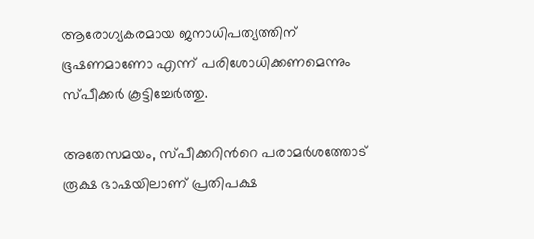ആരോഗ്യകരമായ ജനാധിപത്യത്തിന് ഭൂഷണമാണോ എന്ന് പരിശോധിക്കണമെന്നും സ്പീക്കർ കൂട്ടിച്ചേർത്തു.

അതേസമയം, സ്പീക്കറിന്‍റെ പരാമർശത്തോട് രൂക്ഷ ഭാഷയിലാണ് പ്രതിപക്ഷ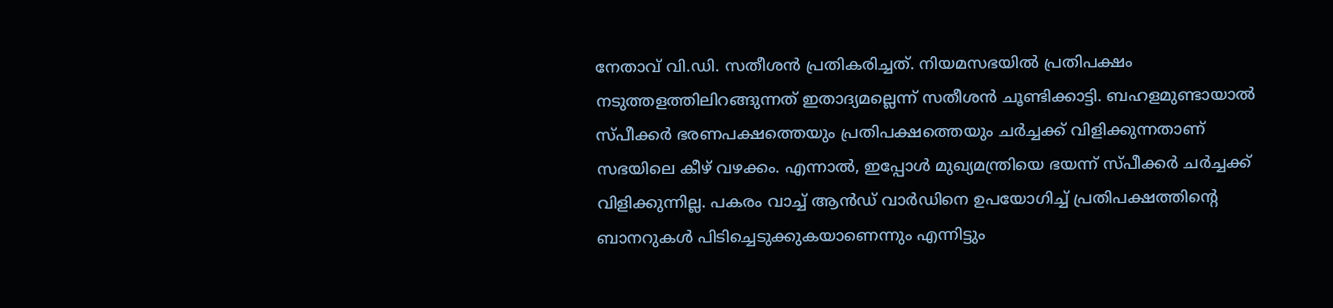നേതാവ് വി.ഡി. സതീശൻ പ്രതികരിച്ചത്. നിയമസഭയില്‍ പ്രതിപക്ഷം നടുത്തളത്തിലിറങ്ങുന്നത് ഇതാദ്യമല്ലെന്ന് സതീശൻ ചൂണ്ടിക്കാട്ടി. ബഹളമുണ്ടായാല്‍ സ്പീക്കര്‍ ഭരണപക്ഷത്തെയും പ്രതിപക്ഷത്തെയും ചര്‍ച്ചക്ക് വിളിക്കുന്നതാണ് സഭയിലെ കീഴ് വഴക്കം. എന്നാല്‍, ഇപ്പോള്‍ മുഖ്യമന്ത്രിയെ ഭയന്ന് സ്പീക്കര്‍ ചര്‍ച്ചക്ക് വിളിക്കുന്നില്ല. പകരം വാച്ച് ആന്‍ഡ് വാര്‍ഡിനെ ഉപയോഗിച്ച് പ്രതിപക്ഷത്തിന്റെ ബാനറുകള്‍ പിടിച്ചെടുക്കുകയാണെന്നും എന്നിട്ടും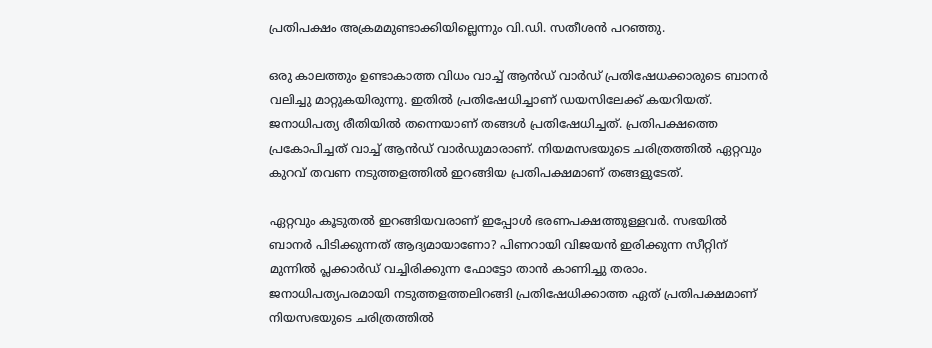പ്രതിപക്ഷം അക്രമമുണ്ടാക്കിയില്ലെന്നും വി.ഡി. സതീശൻ പറഞ്ഞു.

ഒരു കാലത്തും ഉണ്ടാകാത്ത വിധം വാച്ച് ആൻഡ് വാർഡ് പ്രതിഷേധക്കാരുടെ ബാനർ വലിച്ചു മാറ്റുകയിരുന്നു. ഇതിൽ പ്രതിഷേധിച്ചാണ് ഡയസിലേക്ക് കയറിയത്. ജനാധിപത്യ രീതിയിൽ തന്നെയാണ് തങ്ങൾ പ്രതിഷേധിച്ചത്. പ്രതിപക്ഷത്തെ പ്രകോപിച്ചത് വാച്ച് ആൻഡ് വാർഡുമാരാണ്. നിയമസഭയുടെ ചരിത്രത്തില്‍ ഏറ്റവും കുറവ് തവണ നടുത്തളത്തില്‍ ഇറങ്ങിയ പ്രതിപക്ഷമാണ് തങ്ങളുടേത്.

ഏറ്റവും കൂടുതല്‍ ഇറങ്ങിയവരാണ് ഇപ്പോൾ ഭരണപക്ഷത്തുള്ളവർ. സഭയിൽ ബാനര്‍ പിടിക്കുന്നത് ആദ്യമായാണോ? പിണറായി വിജയന്‍ ഇരിക്കുന്ന സീറ്റിന് മുന്നില്‍ പ്ലക്കാര്‍ഡ് വച്ചിരിക്കുന്ന ഫോട്ടോ താൻ കാണിച്ചു തരാം. ജനാധിപത്യപരമായി നടുത്തളത്തലിറങ്ങി പ്രതിഷേധിക്കാത്ത ഏത് പ്രതിപക്ഷമാണ് നിയസഭയുടെ ചരിത്രത്തിൽ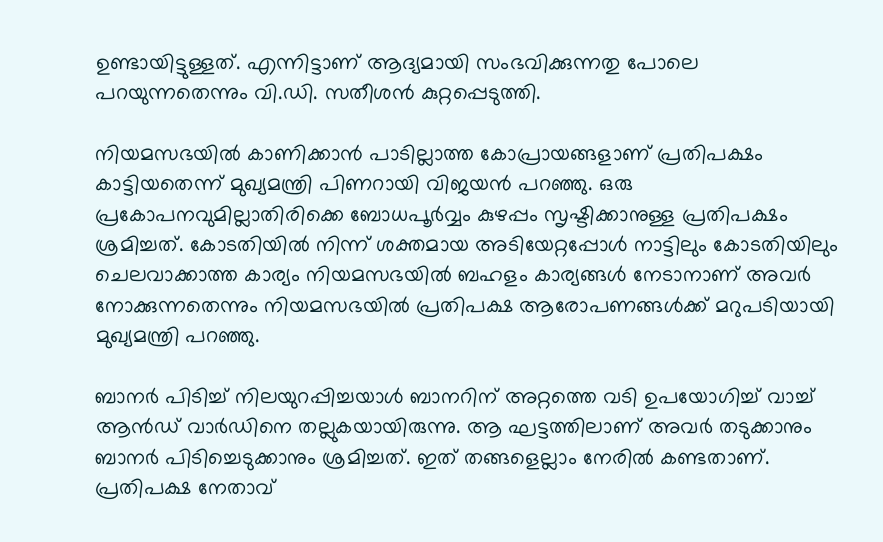ഉണ്ടായിട്ടുള്ളത്. എന്നിട്ടാണ് ആദ്യമായി സംഭവിക്കുന്നതു പോലെ പറയുന്നതെന്നും വി.ഡി. സതീശൻ കുറ്റപ്പെടുത്തി.

നിയമസഭയിൽ കാണിക്കാൻ പാടില്ലാത്ത കോപ്രായങ്ങളാണ് പ്രതിപക്ഷം കാട്ടിയതെന്ന് മുഖ്യമന്ത്രി പിണറായി വിജയൻ പറഞ്ഞു. ഒരു പ്രകോപനവുമില്ലാതിരിക്കെ ബോധപൂർവ്വം കുഴപ്പം സൃഷ്ടിക്കാനുള്ള പ്രതിപക്ഷം ശ്രമിച്ചത്. കോടതിയിൽ നിന്ന് ശക്തമായ അടിയേറ്റപ്പോൾ നാട്ടിലും കോടതിയിലും ചെലവാക്കാത്ത കാര്യം നിയമസഭയിൽ ബഹളം കാര്യങ്ങൾ നേടാനാണ് അവർ നോക്കുന്നതെന്നും നിയമസഭയിൽ പ്രതിപക്ഷ ആരോപണങ്ങൾക്ക് മറുപടിയായി മുഖ്യമന്ത്രി പറഞ്ഞു.

ബാനർ പിടിച്ച് നിലയുറപ്പിച്ചയാൾ ബാനറിന് അറ്റത്തെ വടി ഉപയോഗിച്ച് വാച്ച് ആൻഡ് വാർഡിനെ തല്ലുകയായിരുന്നു. ആ ഘട്ടത്തിലാണ് അവർ തടുക്കാനും ബാനർ പിടിച്ചെടുക്കാനും ശ്രമിച്ചത്. ഇത് തങ്ങളെല്ലാം നേരിൽ കണ്ടതാണ്. പ്രതിപക്ഷ നേതാവ്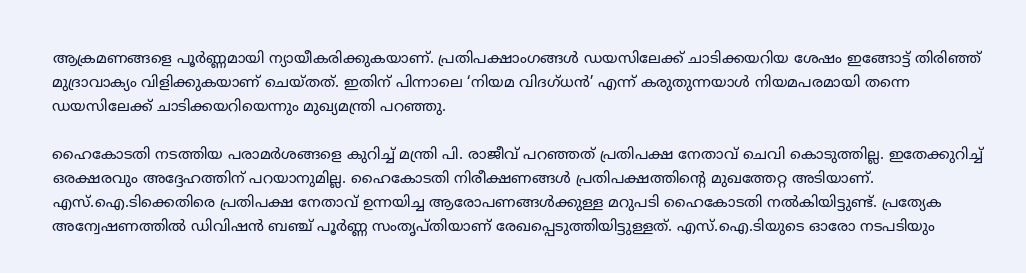ആക്രമണങ്ങളെ പൂർണ്ണമായി ന്യായീകരിക്കുകയാണ്. പ്രതിപക്ഷാംഗങ്ങൾ ഡയസിലേക്ക് ചാടിക്കയറിയ ശേഷം ഇങ്ങോട്ട് തിരിഞ്ഞ് മുദ്രാവാക്യം വിളിക്കുകയാണ് ചെയ്തത്. ഇതിന് പിന്നാലെ ‘നിയമ വിദഗ്ധൻ’ എന്ന് കരുതുന്നയാൾ നിയമപരമായി തന്നെ ഡയസിലേക്ക് ചാടിക്കയറിയെന്നും മുഖ്യമന്ത്രി പറഞ്ഞു.

ഹൈകോടതി നടത്തിയ പരാമർശങ്ങളെ കുറിച്ച് മന്ത്രി പി. രാജീവ് പറഞ്ഞത് പ്രതിപക്ഷ നേതാവ് ചെവി കൊടുത്തില്ല. ഇതേക്കുറിച്ച് ഒരക്ഷരവും അദ്ദേഹത്തിന് പറയാനുമില്ല. ഹൈകോടതി നിരീക്ഷണങ്ങൾ പ്രതിപക്ഷത്തിന്റെ മുഖത്തേറ്റ അടിയാണ്. എസ്.ഐ.ടിക്കെതിരെ പ്രതിപക്ഷ നേതാവ് ഉന്നയിച്ച ആരോപണങ്ങൾക്കുള്ള മറുപടി ഹൈകോടതി നൽകിയിട്ടുണ്ട്. പ്രത്യേക അന്വേഷണത്തിൽ ഡിവിഷൻ ബഞ്ച് പൂർണ്ണ സംതൃപ്തിയാണ് രേഖപ്പെടുത്തിയിട്ടുള്ളത്. എസ്.ഐ.ടിയുടെ ഓരോ നടപടിയും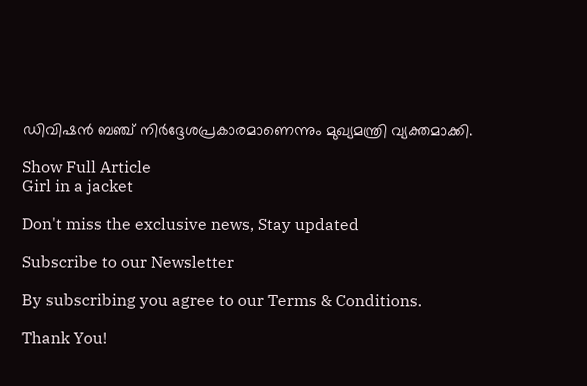ഡിവിഷൻ ബഞ്ച് നിർദ്ദേശപ്രകാരമാണെന്നും മുഖ്യമന്ത്രി വ്യക്തമാക്കി.

Show Full Article
Girl in a jacket

Don't miss the exclusive news, Stay updated

Subscribe to our Newsletter

By subscribing you agree to our Terms & Conditions.

Thank You!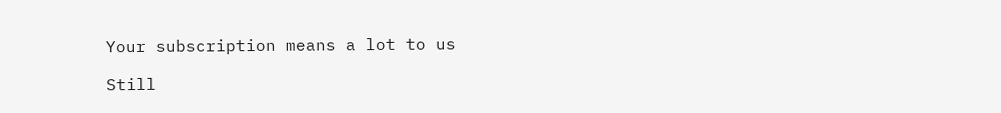Your subscription means a lot to us

Still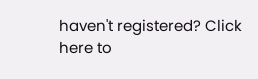haven't registered? Click here to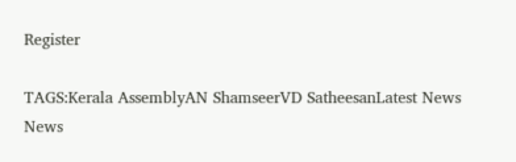Register

TAGS:Kerala AssemblyAN ShamseerVD SatheesanLatest News
News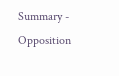Summary - Opposition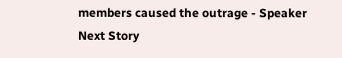members caused the outrage - Speaker
Next Story